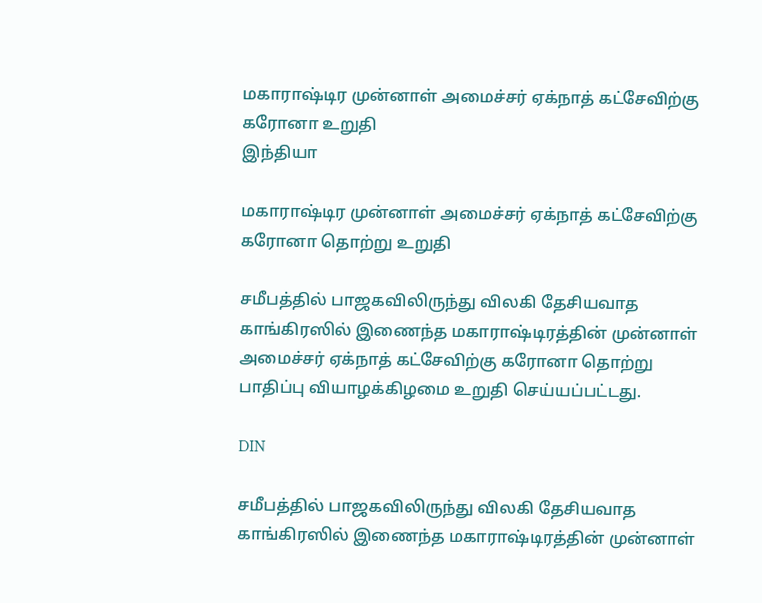மகாராஷ்டிர முன்னாள் அமைச்சர் ஏக்நாத் கட்சேவிற்கு கரோனா உறுதி
இந்தியா

மகாராஷ்டிர முன்னாள் அமைச்சர் ஏக்நாத் கட்சேவிற்கு கரோனா தொற்று உறுதி

சமீபத்தில் பாஜகவிலிருந்து விலகி தேசியவாத காங்கிரஸில் இணைந்த மகாராஷ்டிரத்தின் முன்னாள் அமைச்சர் ஏக்நாத் கட்சேவிற்கு கரோனா தொற்று பாதிப்பு வியாழக்கிழமை உறுதி செய்யப்பட்டது.

DIN

சமீபத்தில் பாஜகவிலிருந்து விலகி தேசியவாத காங்கிரஸில் இணைந்த மகாராஷ்டிரத்தின் முன்னாள்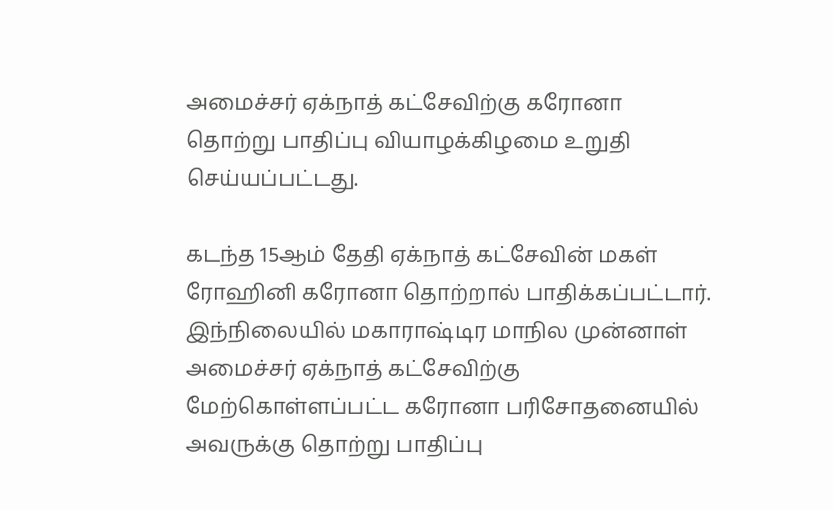அமைச்சர் ஏக்நாத் கட்சேவிற்கு கரோனா தொற்று பாதிப்பு வியாழக்கிழமை உறுதி செய்யப்பட்டது.

கடந்த 15ஆம் தேதி ஏக்நாத் கட்சேவின் மகள் ரோஹினி கரோனா தொற்றால் பாதிக்கப்பட்டார். இந்நிலையில் மகாராஷ்டிர மாநில முன்னாள் அமைச்சர் ஏக்நாத் கட்சேவிற்கு மேற்கொள்ளப்பட்ட கரோனா பரிசோதனையில் அவருக்கு தொற்று பாதிப்பு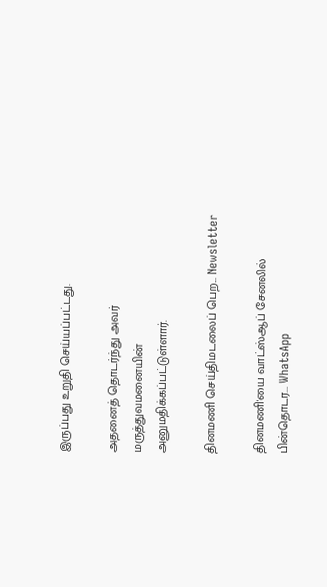இருப்பது உறுதி செய்யப்பட்டது.

அதனைத் தொடர்ந்து அவர் மருத்துவமனையின் அனுமதிக்கப்பட்டுள்ளார்.

தினமணி செய்திமடலைப் பெற... Newsletter

தினமணி'யை வாட்ஸ்ஆப் சேனலில் பின்தொடர... WhatsApp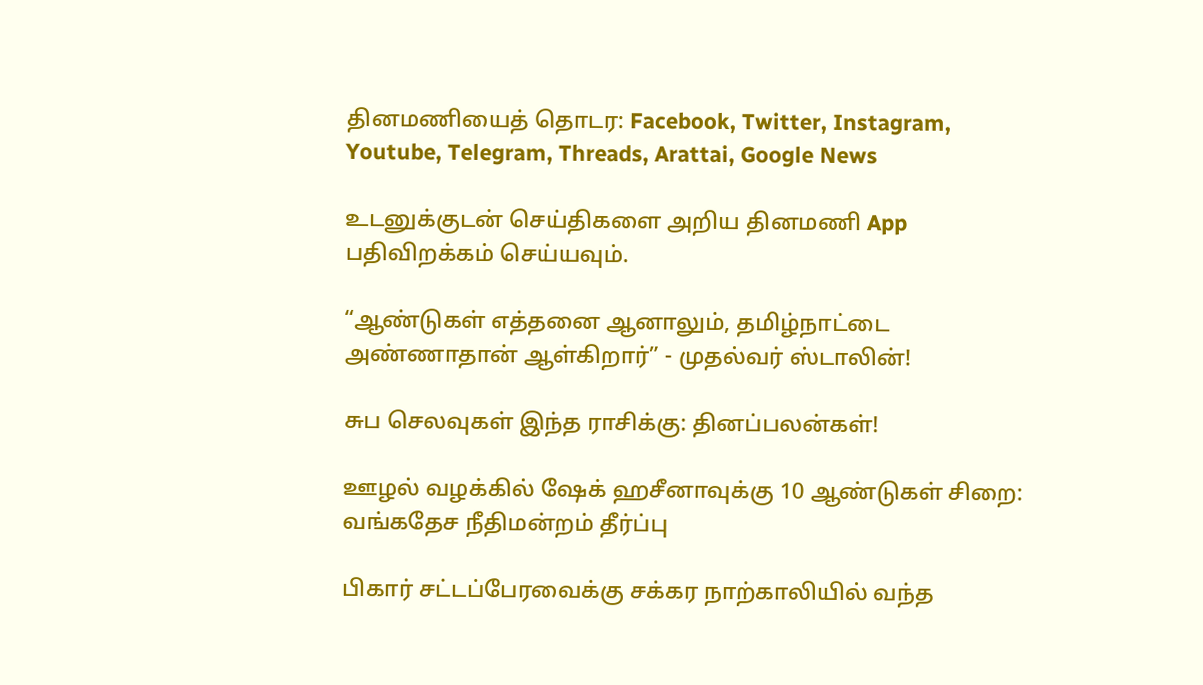தினமணியைத் தொடர: Facebook, Twitter, Instagram, Youtube, Telegram, Threads, Arattai, Google News

உடனுக்குடன் செய்திகளை அறிய தினமணி App பதிவிறக்கம் செய்யவும்.

“ஆண்டுகள் எத்தனை ஆனாலும், தமிழ்நாட்டை அண்ணாதான் ஆள்கிறார்” - முதல்வர் ஸ்டாலின்!

சுப செலவுகள் இந்த ராசிக்கு: தினப்பலன்கள்!

ஊழல் வழக்கில் ஷேக் ஹசீனாவுக்கு 10 ஆண்டுகள் சிறை: வங்கதேச நீதிமன்றம் தீர்ப்பு

பிகார் சட்டப்பேரவைக்கு சக்கர நாற்காலியில் வந்த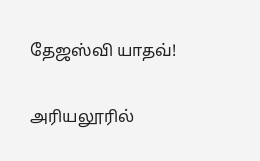தேஜஸ்வி யாதவ்!

அரியலூரில்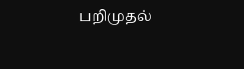பறிமுதல்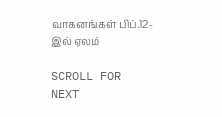வாகனங்கள் பிப்.12-இல் ஏலம்

SCROLL FOR NEXT